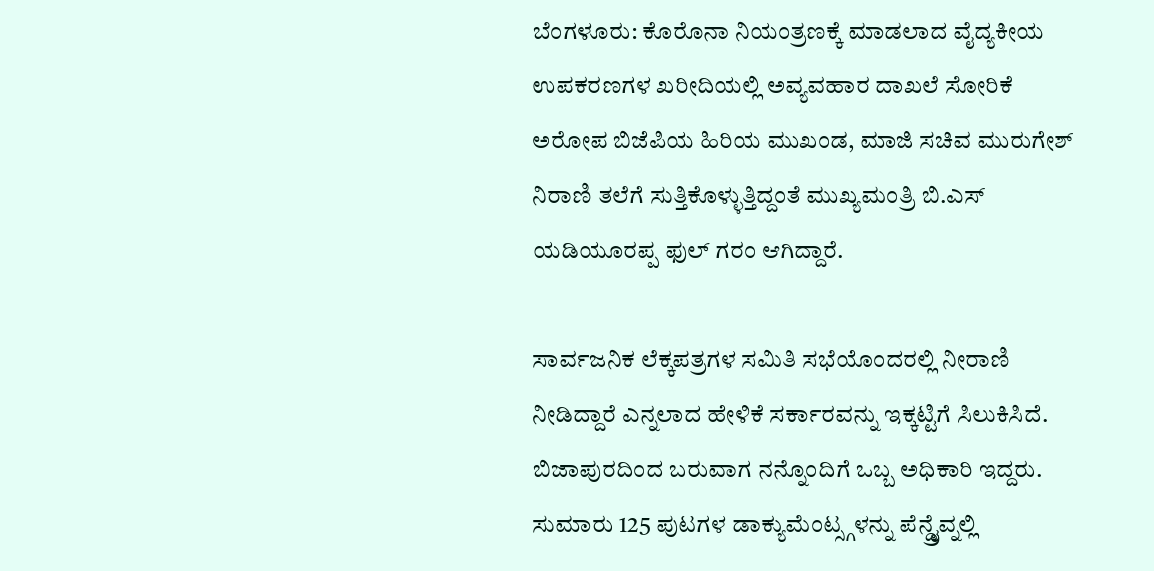ಬೆಂಗಳೂರು: ಕೊರೊನಾ ನಿಯಂತ್ರಣಕ್ಕೆ ಮಾಡಲಾದ ವೈದ್ಯಕೀಯ ಉಪಕರಣಗಳ ಖರೀದಿಯಲ್ಲಿ ಅವ್ಯವಹಾರ ದಾಖಲೆ ಸೋರಿಕೆ ಅರೋಪ ಬಿಜೆಪಿಯ ಹಿರಿಯ ಮುಖಂಡ, ಮಾಜಿ ಸಚಿವ ಮುರುಗೇಶ್ ನಿರಾಣಿ ತಲೆಗೆ ಸುತ್ತಿಕೊಳ್ಳುತ್ತಿದ್ದಂತೆ ಮುಖ್ಯಮಂತ್ರಿ ಬಿ.ಎಸ್ ಯಡಿಯೂರಪ್ಪ ಫುಲ್ ಗರಂ ಆಗಿದ್ದಾರೆ.

ಸಾರ್ವಜನಿಕ ಲೆಕ್ಕಪತ್ರಗಳ ಸಮಿತಿ ಸಭೆಯೊಂದರಲ್ಲಿ ನೀರಾಣಿ ನೀಡಿದ್ದಾರೆ ಎನ್ನಲಾದ ಹೇಳಿಕೆ ಸರ್ಕಾರವನ್ನು ಇಕ್ಕಟ್ಟಿಗೆ ಸಿಲುಕಿಸಿದೆ. ಬಿಜಾಪುರದಿಂದ ಬರುವಾಗ ನನ್ನೊಂದಿಗೆ ಒಬ್ಬ ಅಧಿಕಾರಿ ಇದ್ದರು. ಸುಮಾರು 125 ಪುಟಗಳ ಡಾಕ್ಯುಮೆಂಟ್ಸ್ಗಳನ್ನು ಪೆನ್ಡ್ರೈವ್ನಲ್ಲಿ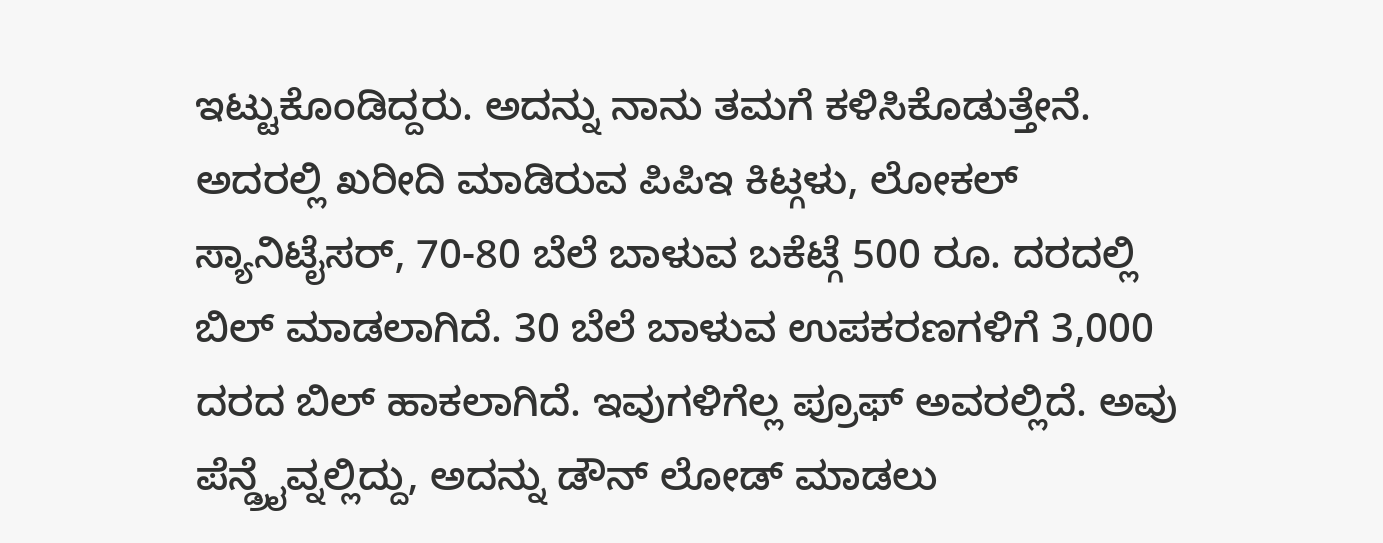ಇಟ್ಟುಕೊಂಡಿದ್ದರು. ಅದನ್ನು ನಾನು ತಮಗೆ ಕಳಿಸಿಕೊಡುತ್ತೇನೆ. ಅದರಲ್ಲಿ ಖರೀದಿ ಮಾಡಿರುವ ಪಿಪಿಇ ಕಿಟ್ಗಳು, ಲೋಕಲ್ ಸ್ಯಾನಿಟೈಸರ್, 70-80 ಬೆಲೆ ಬಾಳುವ ಬಕೆಟ್ಗೆ 500 ರೂ. ದರದಲ್ಲಿ ಬಿಲ್ ಮಾಡಲಾಗಿದೆ. 30 ಬೆಲೆ ಬಾಳುವ ಉಪಕರಣಗಳಿಗೆ 3,000 ದರದ ಬಿಲ್ ಹಾಕಲಾಗಿದೆ. ಇವುಗಳಿಗೆಲ್ಲ ಪ್ರೂಫ್ ಅವರಲ್ಲಿದೆ. ಅವು ಪೆನ್ಡ್ರೈವ್ನಲ್ಲಿದ್ದು, ಅದನ್ನು ಡೌನ್ ಲೋಡ್ ಮಾಡಲು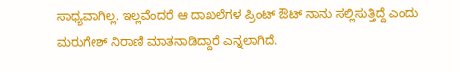ಸಾಧ್ಯವಾಗಿಲ್ಲ. ಇಲ್ಲವೆಂದರೆ ಆ ದಾಖಲೆಗಳ ಪ್ರಿಂಟ್ ಔಟ್ ನಾನು ಸಲ್ಲಿಸುತ್ತಿದ್ದೆ ಎಂದು ಮರುಗೇಶ್ ನಿರಾಣಿ ಮಾತನಾಡಿದ್ದಾರೆ ಎನ್ನಲಾಗಿದೆ.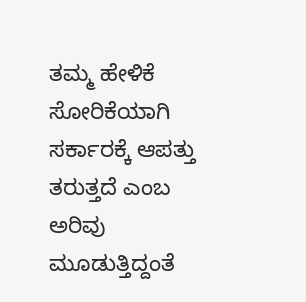ತಮ್ಮ ಹೇಳಿಕೆ ಸೋರಿಕೆಯಾಗಿ ಸರ್ಕಾರಕ್ಕೆ ಆಪತ್ತು ತರುತ್ತದೆ ಎಂಬ ಅರಿವು ಮೂಡುತ್ತಿದ್ದಂತೆ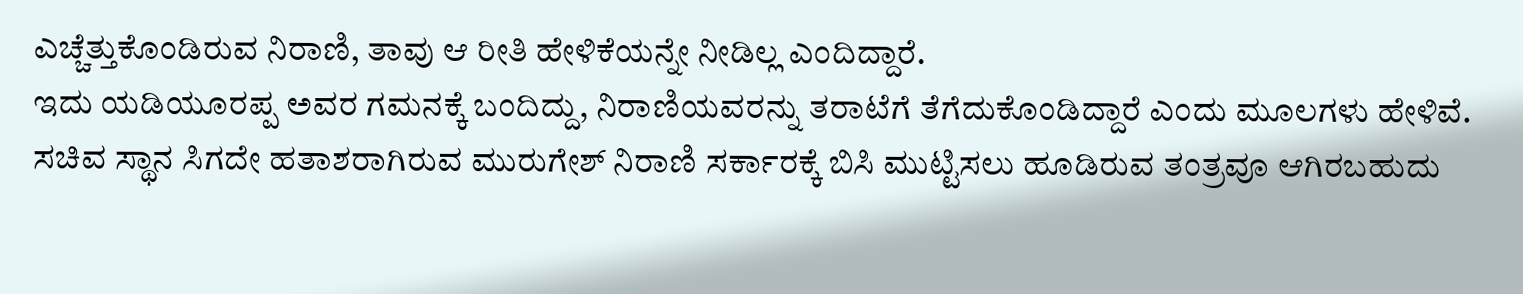ಎಚ್ಚೆತ್ತುಕೊಂಡಿರುವ ನಿರಾಣಿ, ತಾವು ಆ ರೀತಿ ಹೇಳಿಕೆಯನ್ನೇ ನೀಡಿಲ್ಲ ಎಂದಿದ್ದಾರೆ.
ಇದು ಯಡಿಯೂರಪ್ಪ ಅವರ ಗಮನಕ್ಕೆ ಬಂದಿದ್ದು, ನಿರಾಣಿಯವರನ್ನು ತರಾಟೆಗೆ ತೆಗೆದುಕೊಂಡಿದ್ದಾರೆ ಎಂದು ಮೂಲಗಳು ಹೇಳಿವೆ.
ಸಚಿವ ಸ್ಥಾನ ಸಿಗದೇ ಹತಾಶರಾಗಿರುವ ಮುರುಗೇಶ್ ನಿರಾಣಿ ಸರ್ಕಾರಕ್ಕೆ ಬಿಸಿ ಮುಟ್ಟಿಸಲು ಹೂಡಿರುವ ತಂತ್ರವೂ ಆಗಿರಬಹುದು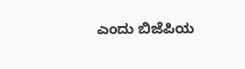ಎಂದು ಬಿಜೆಪಿಯ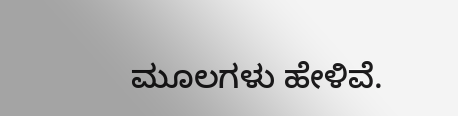ಮೂಲಗಳು ಹೇಳಿವೆ.